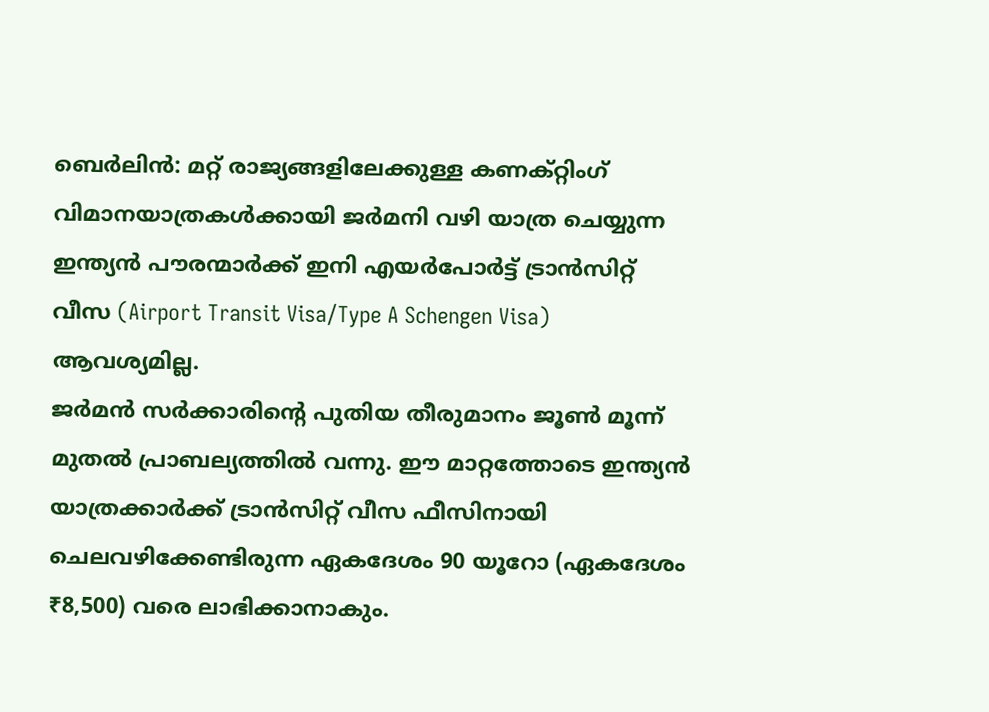ബെർലിൻ: മറ്റ് രാജ്യങ്ങളിലേക്കുള്ള കണക്റ്റിംഗ് വിമാനയാത്രകൾക്കായി ജർമനി വഴി യാത്ര ചെയ്യുന്ന ഇന്ത്യൻ പൗരന്മാർക്ക് ഇനി എയർപോർട്ട് ട്രാൻസിറ്റ് വീസ (Airport Transit Visa/Type A Schengen Visa) ആവശ്യമില്ല.
ജർമൻ സർക്കാരിന്റെ പുതിയ തീരുമാനം ജൂൺ മൂന്ന് മുതൽ പ്രാബല്യത്തിൽ വന്നു. ഈ മാറ്റത്തോടെ ഇന്ത്യൻ യാത്രക്കാർക്ക് ട്രാൻസിറ്റ് വീസ ഫീസിനായി ചെലവഴിക്കേണ്ടിരുന്ന ഏകദേശം 90 യൂറോ (ഏകദേശം ₹8,500) വരെ ലാഭിക്കാനാകും.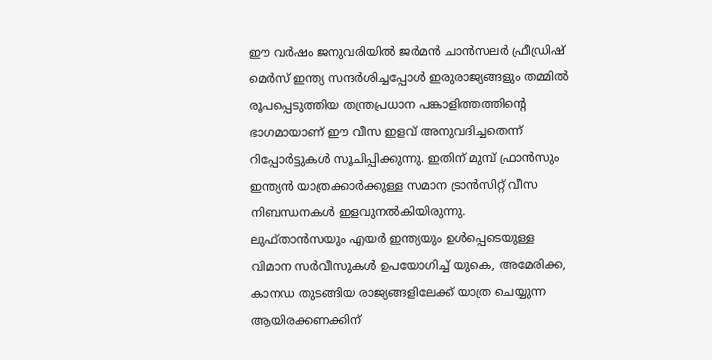ഈ വർഷം ജനുവരിയിൽ ജർമൻ ചാൻസലർ ഫ്രീഡ്രിഷ് മെർസ് ഇന്ത്യ സന്ദർശിച്ചപ്പോൾ ഇരുരാജ്യങ്ങളും തമ്മിൽ രൂപപ്പെടുത്തിയ തന്ത്രപ്രധാന പങ്കാളിത്തത്തിന്റെ ഭാഗമായാണ് ഈ വീസ ഇളവ് അനുവദിച്ചതെന്ന് റിപ്പോർട്ടുകൾ സൂചിപ്പിക്കുന്നു. ഇതിന് മുമ്പ് ഫ്രാൻസും ഇന്ത്യൻ യാത്രക്കാർക്കുള്ള സമാന ട്രാൻസിറ്റ് വീസ നിബന്ധനകൾ ഇളവുനൽകിയിരുന്നു.
ലുഫ്താൻസയും എയർ ഇന്ത്യയും ഉൾപ്പെടെയുള്ള വിമാന സർവീസുകൾ ഉപയോഗിച്ച് യുകെ, അമേരിക്ക, കാനഡ തുടങ്ങിയ രാജ്യങ്ങളിലേക്ക് യാത്ര ചെയ്യുന്ന ആയിരക്കണക്കിന്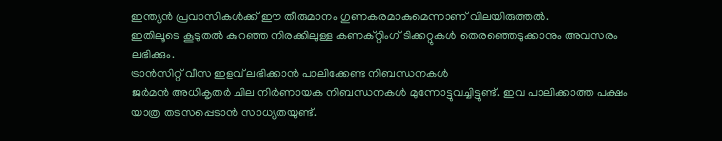ഇന്ത്യൻ പ്രവാസികൾക്ക് ഈ തീരുമാനം ഗുണകരമാകുമെന്നാണ് വിലയിരുത്തൽ.
ഇതിലൂടെ കൂടുതൽ കുറഞ്ഞ നിരക്കിലുള്ള കണക്റ്റിംഗ് ടിക്കറ്റുകൾ തെരഞ്ഞെടുക്കാനും അവസരം ലഭിക്കും.
ട്രാൻസിറ്റ് വീസ ഇളവ് ലഭിക്കാൻ പാലിക്കേണ്ട നിബന്ധനകൾ
ജർമൻ അധികൃതർ ചില നിർണായക നിബന്ധനകൾ മുന്നോട്ടുവച്ചിട്ടുണ്ട്. ഇവ പാലിക്കാത്ത പക്ഷം യാത്ര തടസപ്പെടാൻ സാധ്യതയുണ്ട്.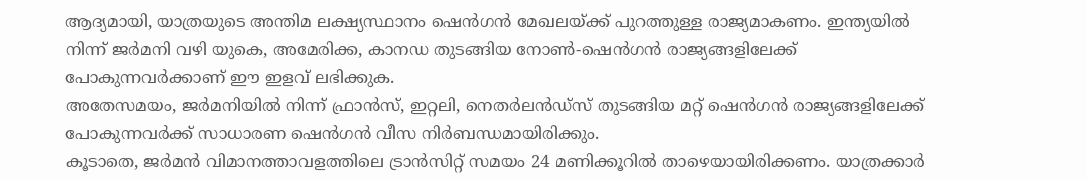ആദ്യമായി, യാത്രയുടെ അന്തിമ ലക്ഷ്യസ്ഥാനം ഷെൻഗൻ മേഖലയ്ക്ക് പുറത്തുള്ള രാജ്യമാകണം. ഇന്ത്യയിൽ നിന്ന് ജർമനി വഴി യുകെ, അമേരിക്ക, കാനഡ തുടങ്ങിയ നോൺ-ഷെൻഗൻ രാജ്യങ്ങളിലേക്ക് പോകുന്നവർക്കാണ് ഈ ഇളവ് ലഭിക്കുക.
അതേസമയം, ജർമനിയിൽ നിന്ന് ഫ്രാൻസ്, ഇറ്റലി, നെതർലൻഡ്സ് തുടങ്ങിയ മറ്റ് ഷെൻഗൻ രാജ്യങ്ങളിലേക്ക് പോകുന്നവർക്ക് സാധാരണ ഷെൻഗൻ വീസ നിർബന്ധമായിരിക്കും.
കൂടാതെ, ജർമൻ വിമാനത്താവളത്തിലെ ട്രാൻസിറ്റ് സമയം 24 മണിക്കൂറിൽ താഴെയായിരിക്കണം. യാത്രക്കാർ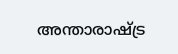അന്താരാഷ്ട്ര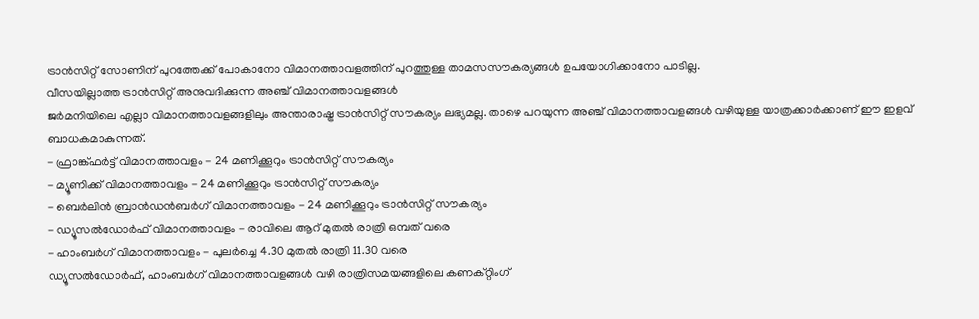ട്രാൻസിറ്റ് സോണിന് പുറത്തേക്ക് പോകാനോ വിമാനത്താവളത്തിന് പുറത്തുള്ള താമസസൗകര്യങ്ങൾ ഉപയോഗിക്കാനോ പാടില്ല.
വീസയില്ലാത്ത ട്രാൻസിറ്റ് അനുവദിക്കുന്ന അഞ്ച് വിമാനത്താവളങ്ങൾ
ജർമനിയിലെ എല്ലാ വിമാനത്താവളങ്ങളിലും അന്താരാഷ്ട്ര ട്രാൻസിറ്റ് സൗകര്യം ലഭ്യമല്ല. താഴെ പറയുന്ന അഞ്ച് വിമാനത്താവളങ്ങൾ വഴിയുള്ള യാത്രക്കാർക്കാണ് ഈ ഇളവ് ബാധകമാകുന്നത്.
- ഫ്രാങ്ക്ഫർട്ട് വിമാനത്താവളം - 24 മണിക്കൂറും ട്രാൻസിറ്റ് സൗകര്യം
- മ്യൂണിക്ക് വിമാനത്താവളം - 24 മണിക്കൂറും ട്രാൻസിറ്റ് സൗകര്യം
- ബെർലിൻ ബ്രാൻഡൻബർഗ് വിമാനത്താവളം - 24 മണിക്കൂറും ട്രാൻസിറ്റ് സൗകര്യം
- ഡ്യൂസൽഡോർഫ് വിമാനത്താവളം - രാവിലെ ആറ് മുതൽ രാത്രി ഒമ്പത് വരെ
- ഹാംബർഗ് വിമാനത്താവളം - പുലർച്ചെ 4.30 മുതൽ രാത്രി 11.30 വരെ
ഡ്യൂസൽഡോർഫ്, ഹാംബർഗ് വിമാനത്താവളങ്ങൾ വഴി രാത്രിസമയങ്ങളിലെ കണക്റ്റിംഗ്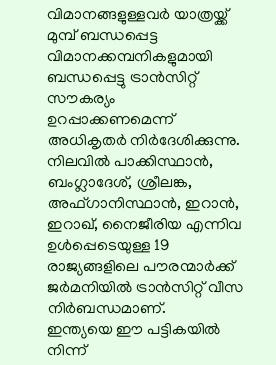വിമാനങ്ങളുള്ളവർ യാത്രയ്ക്ക് മുമ്പ് ബന്ധപ്പെട്ട വിമാനക്കമ്പനികളുമായി ബന്ധപ്പെട്ടു ട്രാൻസിറ്റ് സൗകര്യം ഉറപ്പാക്കണമെന്ന് അധികൃതർ നിർദേശിക്കുന്നു.
നിലവിൽ പാക്കിസ്ഥാൻ, ബംഗ്ലാദേശ്, ശ്രീലങ്ക, അഫ്ഗാനിസ്ഥാൻ, ഇറാൻ, ഇറാഖ്, നൈജീരിയ എന്നിവ ഉൾപ്പെടെയുള്ള 19 രാജ്യങ്ങളിലെ പൗരന്മാർക്ക് ജർമനിയിൽ ട്രാൻസിറ്റ് വീസ നിർബന്ധമാണ്.
ഇന്ത്യയെ ഈ പട്ടികയിൽ നിന്ന്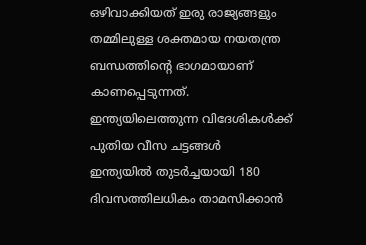ഒഴിവാക്കിയത് ഇരു രാജ്യങ്ങളും തമ്മിലുള്ള ശക്തമായ നയതന്ത്ര ബന്ധത്തിന്റെ ഭാഗമായാണ് കാണപ്പെടുന്നത്.
ഇന്ത്യയിലെത്തുന്ന വിദേശികൾക്ക് പുതിയ വീസ ചട്ടങ്ങൾ
ഇന്ത്യയിൽ തുടർച്ചയായി 180 ദിവസത്തിലധികം താമസിക്കാൻ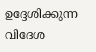ഉദ്ദേശിക്കുന്ന വിദേശ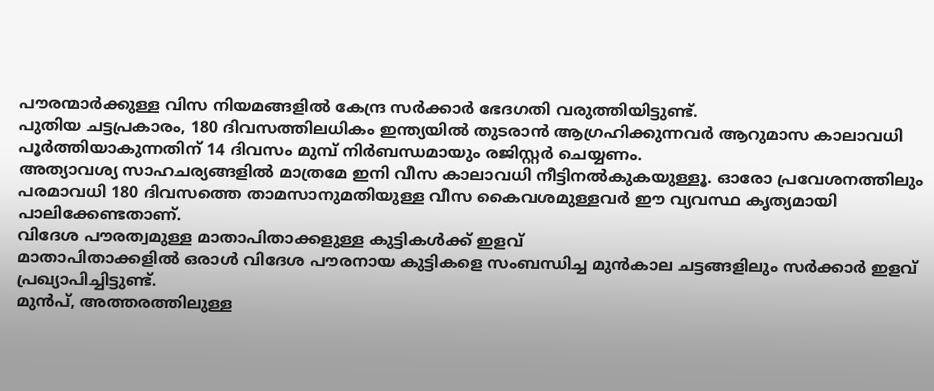പൗരന്മാർക്കുള്ള വിസ നിയമങ്ങളിൽ കേന്ദ്ര സർക്കാർ ഭേദഗതി വരുത്തിയിട്ടുണ്ട്.
പുതിയ ചട്ടപ്രകാരം, 180 ദിവസത്തിലധികം ഇന്ത്യയിൽ തുടരാൻ ആഗ്രഹിക്കുന്നവർ ആറുമാസ കാലാവധി പൂർത്തിയാകുന്നതിന് 14 ദിവസം മുമ്പ് നിർബന്ധമായും രജിസ്റ്റർ ചെയ്യണം.
അത്യാവശ്യ സാഹചര്യങ്ങളിൽ മാത്രമേ ഇനി വീസ കാലാവധി നീട്ടിനൽകുകയുള്ളൂ. ഓരോ പ്രവേശനത്തിലും പരമാവധി 180 ദിവസത്തെ താമസാനുമതിയുള്ള വീസ കൈവശമുള്ളവർ ഈ വ്യവസ്ഥ കൃത്യമായി പാലിക്കേണ്ടതാണ്.
വിദേശ പൗരത്വമുള്ള മാതാപിതാക്കളുള്ള കുട്ടികൾക്ക് ഇളവ്
മാതാപിതാക്കളിൽ ഒരാൾ വിദേശ പൗരനായ കുട്ടികളെ സംബന്ധിച്ച മുൻകാല ചട്ടങ്ങളിലും സർക്കാർ ഇളവ് പ്രഖ്യാപിച്ചിട്ടുണ്ട്.
മുൻപ്, അത്തരത്തിലുള്ള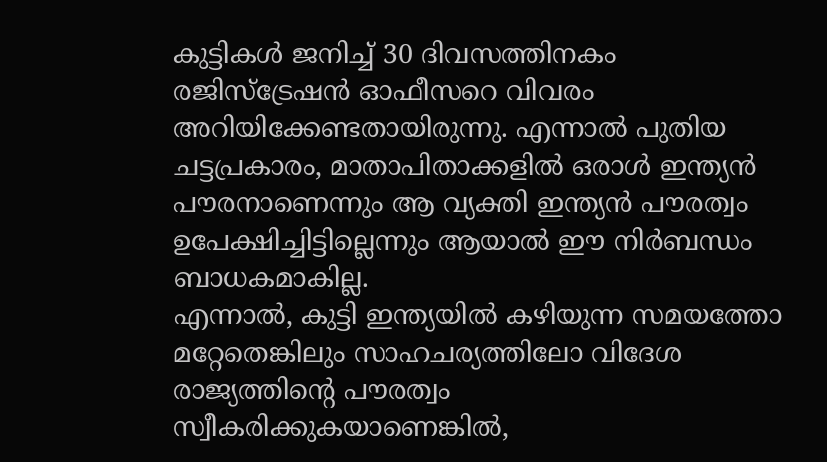കുട്ടികൾ ജനിച്ച് 30 ദിവസത്തിനകം രജിസ്ട്രേഷൻ ഓഫീസറെ വിവരം അറിയിക്കേണ്ടതായിരുന്നു. എന്നാൽ പുതിയ ചട്ടപ്രകാരം, മാതാപിതാക്കളിൽ ഒരാൾ ഇന്ത്യൻ പൗരനാണെന്നും ആ വ്യക്തി ഇന്ത്യൻ പൗരത്വം ഉപേക്ഷിച്ചിട്ടില്ലെന്നും ആയാൽ ഈ നിർബന്ധം ബാധകമാകില്ല.
എന്നാൽ, കുട്ടി ഇന്ത്യയിൽ കഴിയുന്ന സമയത്തോ മറ്റേതെങ്കിലും സാഹചര്യത്തിലോ വിദേശ രാജ്യത്തിന്റെ പൗരത്വം സ്വീകരിക്കുകയാണെങ്കിൽ,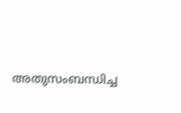അതുസംബന്ധിച്ച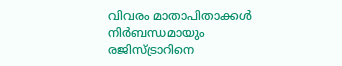വിവരം മാതാപിതാക്കൾ നിർബന്ധമായും രജിസ്ട്രാറിനെ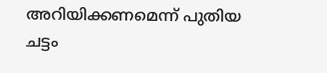അറിയിക്കണമെന്ന് പുതിയ ചട്ടം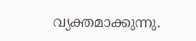വ്യക്തമാക്കുന്നു.